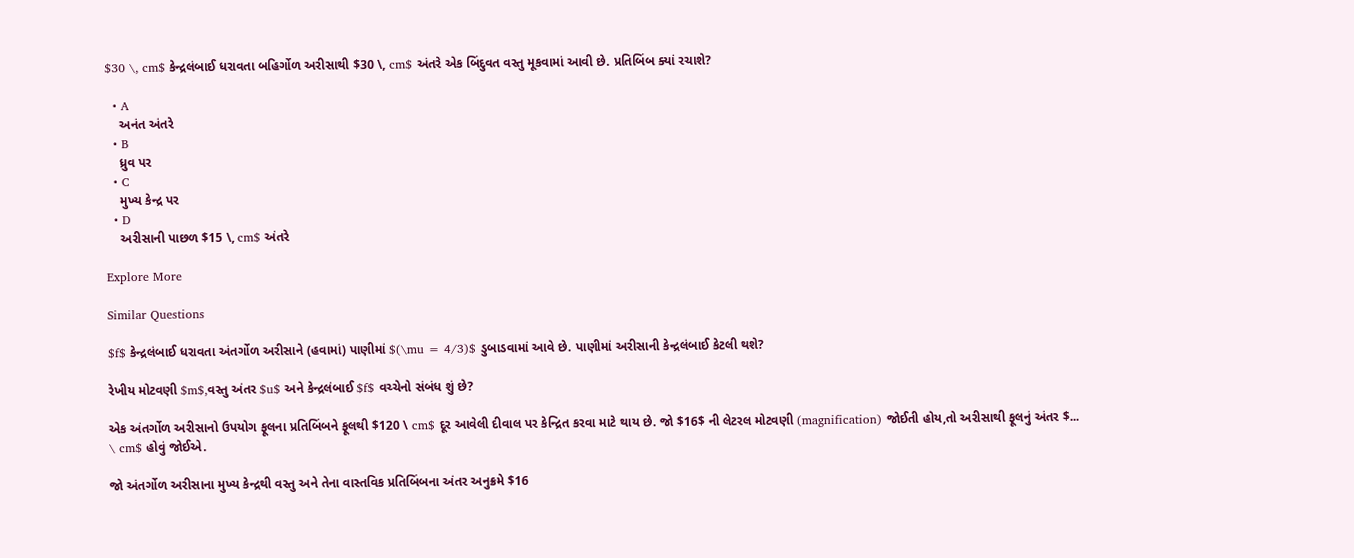$30 \, cm$ કેન્દ્રલંબાઈ ધરાવતા બહિર્ગોળ અરીસાથી $30 \, cm$ અંતરે એક બિંદુવત વસ્તુ મૂકવામાં આવી છે. પ્રતિબિંબ ક્યાં રચાશે?

  • A
    અનંત અંતરે
  • B
    ધ્રુવ પર
  • C
    મુખ્ય કેન્દ્ર પર
  • D
    અરીસાની પાછળ $15 \, cm$ અંતરે

Explore More

Similar Questions

$f$ કેન્દ્રલંબાઈ ધરાવતા અંતર્ગોળ અરીસાને (હવામાં) પાણીમાં $(\mu = 4/3)$ ડુબાડવામાં આવે છે. પાણીમાં અરીસાની કેન્દ્રલંબાઈ કેટલી થશે?

રેખીય મોટવણી $m$,વસ્તુ અંતર $u$ અને કેન્દ્રલંબાઈ $f$ વચ્ચેનો સંબંધ શું છે?

એક અંતર્ગોળ અરીસાનો ઉપયોગ ફૂલના પ્રતિબિંબને ફૂલથી $120 \ cm$ દૂર આવેલી દીવાલ પર કેન્દ્રિત કરવા માટે થાય છે. જો $16$ ની લેટરલ મોટવણી (magnification) જોઈતી હોય,તો અરીસાથી ફૂલનું અંતર $... \ cm$ હોવું જોઈએ.

જો અંતર્ગોળ અરીસાના મુખ્ય કેન્દ્રથી વસ્તુ અને તેના વાસ્તવિક પ્રતિબિંબના અંતર અનુક્રમે $16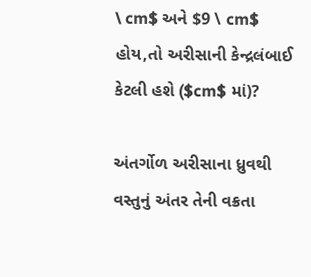\ cm$ અને $9 \ cm$ હોય,તો અરીસાની કેન્દ્રલંબાઈ કેટલી હશે ($cm$ માં)?

અંતર્ગોળ અરીસાના ધ્રુવથી વસ્તુનું અંતર તેની વક્રતા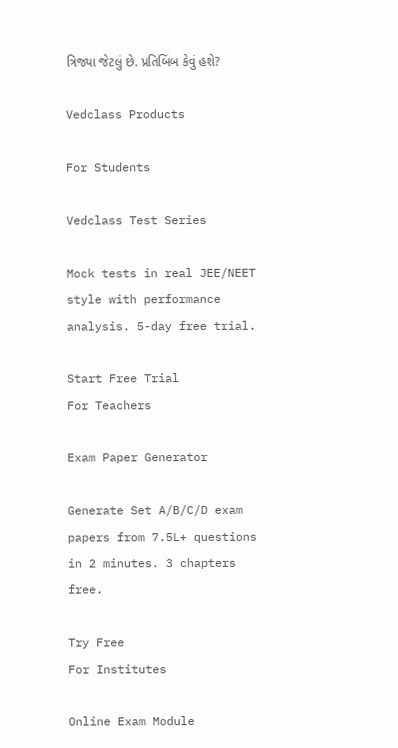ત્રિજ્યા જેટલું છે. પ્રતિબિંબ કેવું હશે?

Vedclass Products

For Students

Vedclass Test Series

Mock tests in real JEE/NEET style with performance analysis. 5-day free trial.

Start Free Trial
For Teachers

Exam Paper Generator

Generate Set A/B/C/D exam papers from 7.5L+ questions in 2 minutes. 3 chapters free.

Try Free
For Institutes

Online Exam Module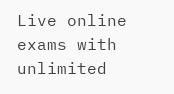Live online exams with unlimited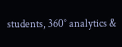students, 360° analytics &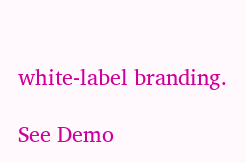white-label branding.

See Demo